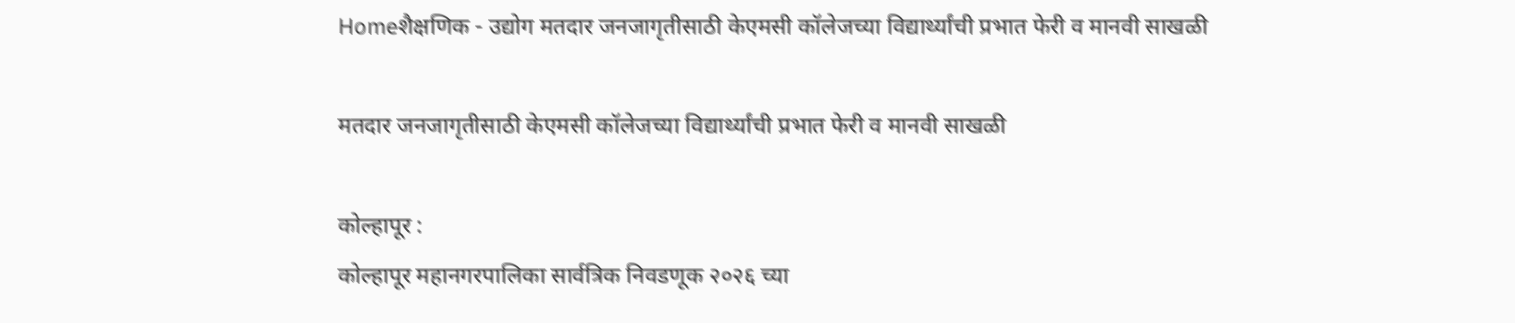Homeशैक्षणिक - उद्योग मतदार जनजागृतीसाठी केएमसी कॉलेजच्या विद्यार्थ्यांची प्रभात फेरी व मानवी साखळी

मतदार जनजागृतीसाठी केएमसी कॉलेजच्या विद्यार्थ्यांची प्रभात फेरी व मानवी साखळी

कोल्हापूर :
कोल्हापूर महानगरपालिका सार्वत्रिक निवडणूक २०२६ च्या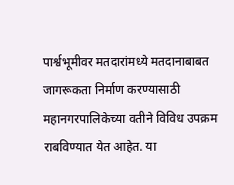पार्श्वभूमीवर मतदारांमध्ये मतदानाबाबत जागरूकता निर्माण करण्यासाठी महानगरपालिकेच्या वतीने विविध उपक्रम राबविण्यात येत आहेत. या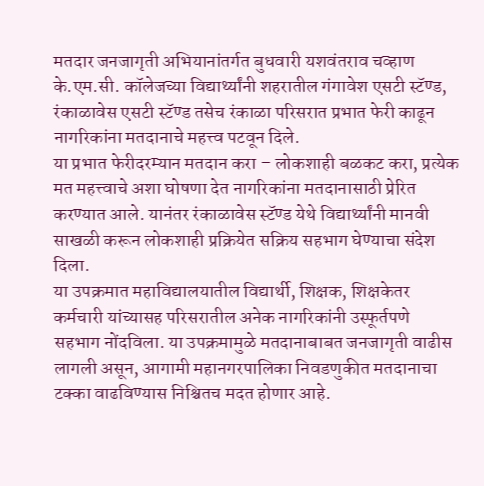मतदार जनजागृती अभियानांतर्गत बुधवारी यशवंतराव चव्हाण के.एम.सी. कॉलेजच्या विद्यार्थ्यांनी शहरातील गंगावेश एसटी स्टॅण्ड, रंकाळावेस एसटी स्टॅण्ड तसेच रंकाळा परिसरात प्रभात फेरी काढून नागरिकांना मतदानाचे महत्त्व पटवून दिले.
या प्रभात फेरीदरम्यान मतदान करा – लोकशाही बळकट करा, प्रत्येक मत महत्त्वाचे अशा घोषणा देत नागरिकांना मतदानासाठी प्रेरित करण्यात आले. यानंतर रंकाळावेस स्टॅण्ड येथे विद्यार्थ्यांनी मानवी साखळी करून लोकशाही प्रक्रियेत सक्रिय सहभाग घेण्याचा संदेश दिला.
या उपक्रमात महाविद्यालयातील विद्यार्थी, शिक्षक, शिक्षकेतर कर्मचारी यांच्यासह परिसरातील अनेक नागरिकांनी उस्फूर्तपणे सहभाग नोंदविला. या उपक्रमामुळे मतदानाबाबत जनजागृती वाढीस लागली असून, आगामी महानगरपालिका निवडणुकीत मतदानाचा टक्का वाढविण्यास निश्चितच मदत होणार आहे.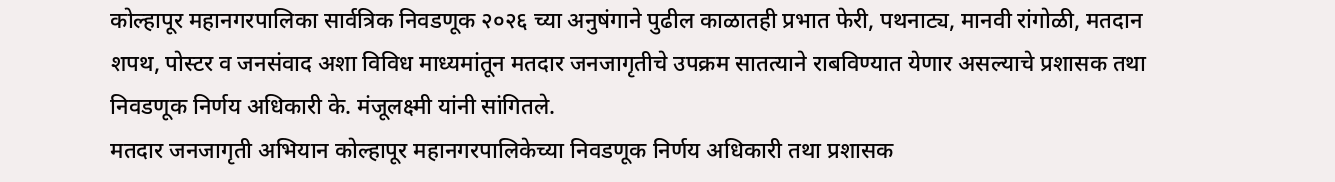कोल्हापूर महानगरपालिका सार्वत्रिक निवडणूक २०२६ च्या अनुषंगाने पुढील काळातही प्रभात फेरी, पथनाट्य, मानवी रांगोळी, मतदान शपथ, पोस्टर व जनसंवाद अशा विविध माध्यमांतून मतदार जनजागृतीचे उपक्रम सातत्याने राबविण्यात येणार असल्याचे प्रशासक तथा निवडणूक निर्णय अधिकारी के. मंजूलक्ष्मी यांनी सांगितले.
मतदार जनजागृती अभियान कोल्हापूर महानगरपालिकेच्या निवडणूक निर्णय अधिकारी तथा प्रशासक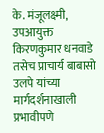के. मंजूलक्ष्मी, उपआयुक्त किरणकुमार धनवाडे तसेच प्राचार्य बाबासो उलपे यांच्या मार्गदर्शनाखाली प्रभावीपणे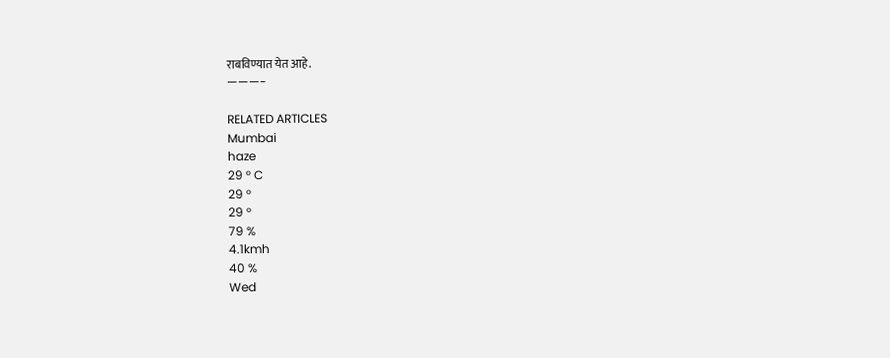राबविण्यात येत आहे.
———-

RELATED ARTICLES
Mumbai
haze
29 ° C
29 °
29 °
79 %
4.1kmh
40 %
Wed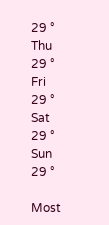29 °
Thu
29 °
Fri
29 °
Sat
29 °
Sun
29 °

Most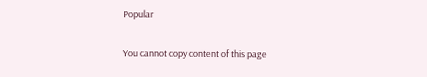Popular

You cannot copy content of this page